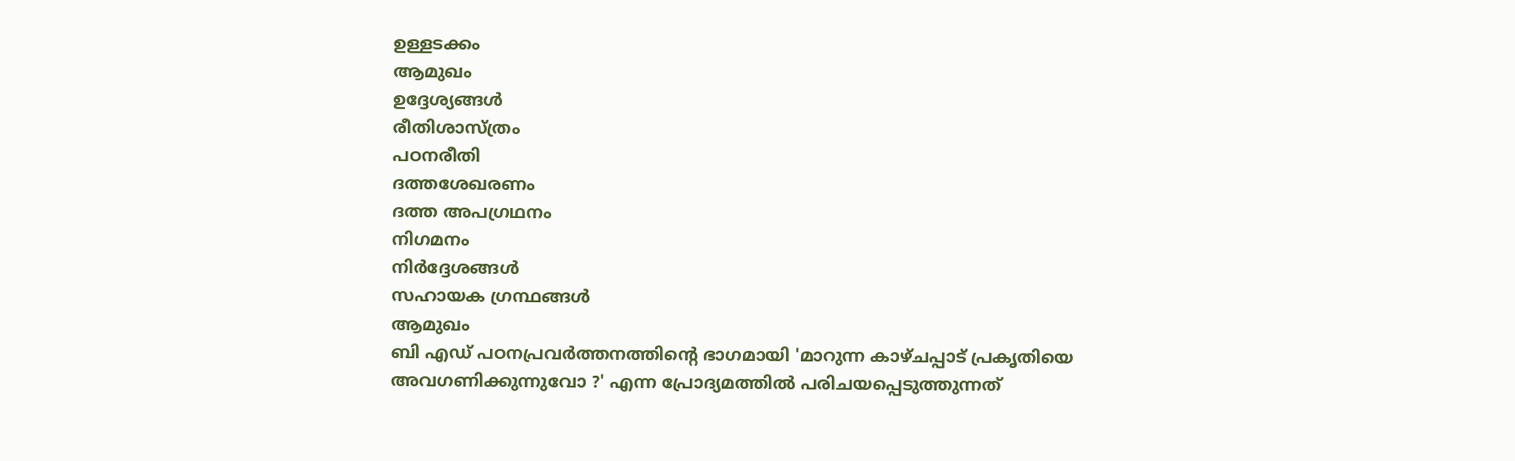ഉള്ളടക്കം
ആമുഖം
ഉദ്ദേശ്യങ്ങൾ
രീതിശാസ്ത്രം
പഠനരീതി
ദത്തശേഖരണം
ദത്ത അപഗ്രഥനം
നിഗമനം
നിർദ്ദേശങ്ങൾ
സഹായക ഗ്രന്ഥങ്ങൾ
ആമുഖം
ബി എഡ് പഠനപ്രവർത്തനത്തിന്റെ ഭാഗമായി 'മാറുന്ന കാഴ്ചപ്പാട് പ്രകൃതിയെ അവഗണിക്കുന്നുവോ ?' എന്ന പ്രോദ്യമത്തിൽ പരിചയപ്പെടുത്തുന്നത്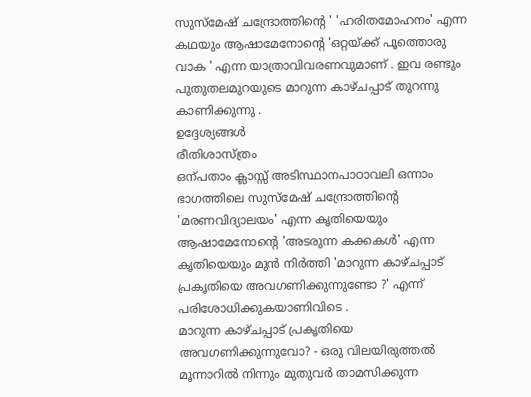സുസ്മേഷ് ചന്ദ്രോത്തിന്റെ ' 'ഹരിതമോഹനം' എന്ന കഥയും ആഷാമേനോന്റെ 'ഒറ്റയ്ക്ക് പൂത്തൊരു വാക ' എന്ന യാത്രാവിവരണവുമാണ് . ഇവ രണ്ടും പുതുതലമുറയുടെ മാറുന്ന കാഴ്ചപ്പാട് തുറന്നു കാണിക്കുന്നു .
ഉദ്ദേശ്യങ്ങൾ
രീതിശാസ്ത്രം
ഒന്പതാം ക്ലാസ്സ് അടിസ്ഥാനപാഠാവലി ഒന്നാം ഭാഗത്തിലെ സുസ്മേഷ് ചന്ദ്രോത്തിന്റെ 'മരണവിദ്യാലയം' എന്ന കൃതിയെയും ആഷാമേനോന്റെ 'അടരുന്ന കക്കകൾ' എന്ന കൃതിയെയും മുൻ നിർത്തി 'മാറുന്ന കാഴ്ചപ്പാട് പ്രകൃതിയെ അവഗണിക്കുന്നുണ്ടോ ?' എന്ന് പരിശോധിക്കുകയാണിവിടെ .
മാറുന്ന കാഴ്ചപ്പാട് പ്രകൃതിയെ അവഗണിക്കുന്നുവോ? - ഒരു വിലയിരുത്തൽ
മൂന്നാറിൽ നിന്നും മുതുവർ താമസിക്കുന്ന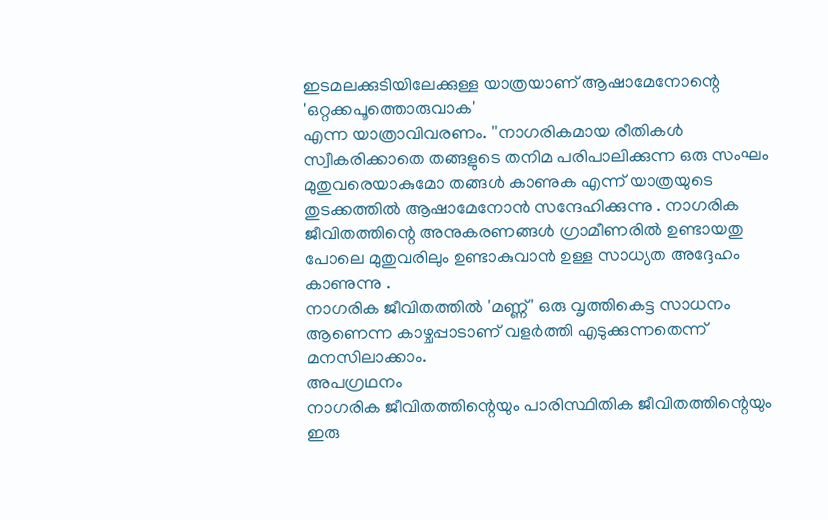ഇടമലക്കുടിയിലേക്കുള്ള യാത്രയാണ് ആഷാമേനോന്റെ 'ഒറ്റക്കപൂത്തൊരുവാക'
എന്ന യാത്രാവിവരണം. ''നാഗരികമായ രീതികൾ സ്വീകരിക്കാതെ തങ്ങളുടെ തനിമ പരിപാലിക്കുന്ന ഒരു സംഘം മുതുവരെയാകുമോ തങ്ങൾ കാണുക എന്ന് യാത്രയുടെ തുടക്കത്തിൽ ആഷാമേനോൻ സന്ദേഹിക്കുന്നു . നാഗരിക ജീവിതത്തിന്റെ അനുകരണങ്ങൾ ഗ്രാമീണരിൽ ഉണ്ടായതു പോലെ മുതുവരിലും ഉണ്ടാകുവാൻ ഉള്ള സാധ്യത അദ്ദേഹം കാണുന്നു .
നാഗരിക ജീവിതത്തിൽ 'മണ്ണ്' ഒരു വൃത്തികെട്ട സാധനം ആണെന്ന കാഴ്ചപ്പാടാണ് വളർത്തി എടുക്കുന്നതെന്ന് മനസിലാക്കാം.
അപഗ്രഥനം
നാഗരിക ജീവിതത്തിന്റെയും പാരിസ്ഥിതിക ജീവിതത്തിന്റെയും ഇരു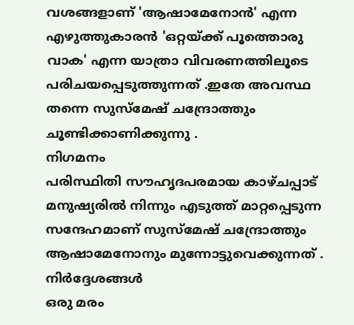വശങ്ങളാണ് 'ആഷാമേനോൻ' എന്ന എഴുത്തുകാരൻ 'ഒറ്റയ്ക്ക് പൂത്തൊരു വാക' എന്ന യാത്രാ വിവരണത്തിലൂടെ പരിചയപ്പെടുത്തുന്നത് .ഇതേ അവസ്ഥ തന്നെ സുസ്മേഷ് ചന്ദ്രോത്തും ചൂണ്ടിക്കാണിക്കുന്നു .
നിഗമനം
പരിസ്ഥിതി സൗഹൃദപരമായ കാഴ്ചപ്പാട് മനുഷ്യരിൽ നിന്നും എടുത്ത് മാറ്റപ്പെടുന്ന സന്ദേഹമാണ് സുസ്മേഷ് ചന്ദ്രോത്തും ആഷാമേനോനും മുന്നോട്ടുവെക്കുന്നത് .
നിർദ്ദേശങ്ങൾ
ഒരു മരം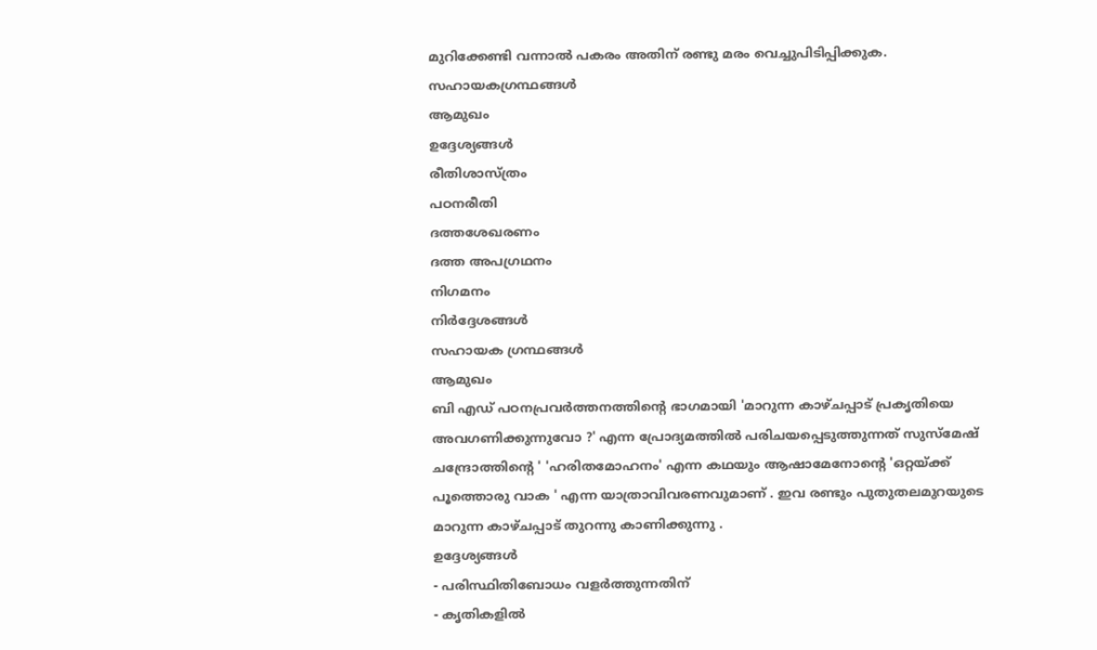മുറിക്കേണ്ടി വന്നാൽ പകരം അതിന് രണ്ടു മരം വെച്ചുപിടിപ്പിക്കുക.
സഹായകഗ്രന്ഥങ്ങൾ
ആമുഖം
ഉദ്ദേശ്യങ്ങൾ
രീതിശാസ്ത്രം
പഠനരീതി
ദത്തശേഖരണം
ദത്ത അപഗ്രഥനം
നിഗമനം
നിർദ്ദേശങ്ങൾ
സഹായക ഗ്രന്ഥങ്ങൾ
ആമുഖം
ബി എഡ് പഠനപ്രവർത്തനത്തിന്റെ ഭാഗമായി 'മാറുന്ന കാഴ്ചപ്പാട് പ്രകൃതിയെ അവഗണിക്കുന്നുവോ ?' എന്ന പ്രോദ്യമത്തിൽ പരിചയപ്പെടുത്തുന്നത് സുസ്മേഷ് ചന്ദ്രോത്തിന്റെ ' 'ഹരിതമോഹനം' എന്ന കഥയും ആഷാമേനോന്റെ 'ഒറ്റയ്ക്ക് പൂത്തൊരു വാക ' എന്ന യാത്രാവിവരണവുമാണ് . ഇവ രണ്ടും പുതുതലമുറയുടെ മാറുന്ന കാഴ്ചപ്പാട് തുറന്നു കാണിക്കുന്നു .
ഉദ്ദേശ്യങ്ങൾ
- പരിസ്ഥിതിബോധം വളർത്തുന്നതിന്
- കൃതികളിൽ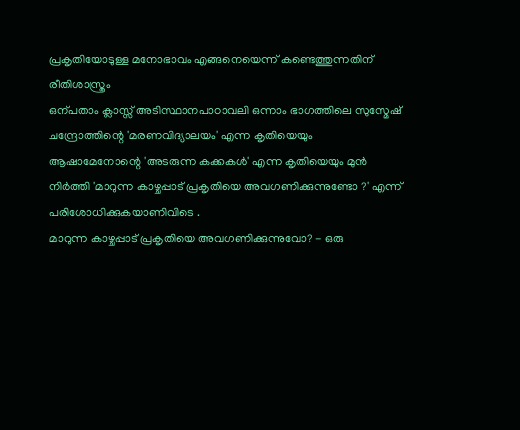പ്രകൃതിയോടുള്ള മനോഭാവം എങ്ങനെയെന്ന് കണ്ടെത്തുന്നതിന്
രീതിശാസ്ത്രം
ഒന്പതാം ക്ലാസ്സ് അടിസ്ഥാനപാഠാവലി ഒന്നാം ഭാഗത്തിലെ സുസ്മേഷ് ചന്ദ്രോത്തിന്റെ 'മരണവിദ്യാലയം' എന്ന കൃതിയെയും ആഷാമേനോന്റെ 'അടരുന്ന കക്കകൾ' എന്ന കൃതിയെയും മുൻ നിർത്തി 'മാറുന്ന കാഴ്ചപ്പാട് പ്രകൃതിയെ അവഗണിക്കുന്നുണ്ടോ ?' എന്ന് പരിശോധിക്കുകയാണിവിടെ .
മാറുന്ന കാഴ്ചപ്പാട് പ്രകൃതിയെ അവഗണിക്കുന്നുവോ? - ഒരു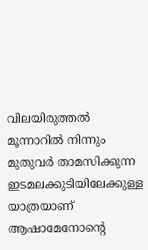വിലയിരുത്തൽ
മൂന്നാറിൽ നിന്നും മുതുവർ താമസിക്കുന്ന ഇടമലക്കുടിയിലേക്കുള്ള യാത്രയാണ് ആഷാമേനോന്റെ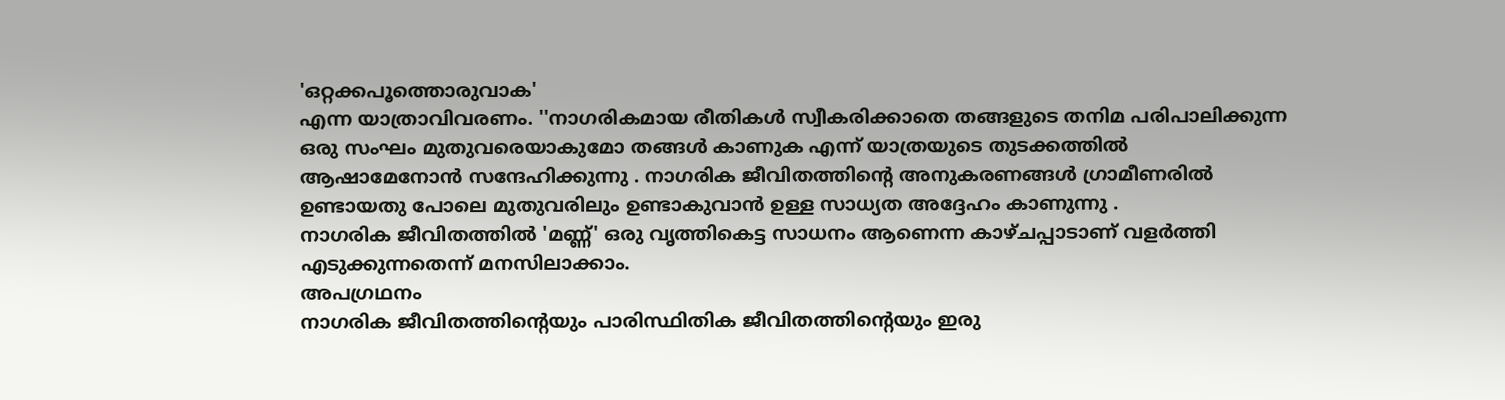'ഒറ്റക്കപൂത്തൊരുവാക'
എന്ന യാത്രാവിവരണം. ''നാഗരികമായ രീതികൾ സ്വീകരിക്കാതെ തങ്ങളുടെ തനിമ പരിപാലിക്കുന്ന ഒരു സംഘം മുതുവരെയാകുമോ തങ്ങൾ കാണുക എന്ന് യാത്രയുടെ തുടക്കത്തിൽ ആഷാമേനോൻ സന്ദേഹിക്കുന്നു . നാഗരിക ജീവിതത്തിന്റെ അനുകരണങ്ങൾ ഗ്രാമീണരിൽ ഉണ്ടായതു പോലെ മുതുവരിലും ഉണ്ടാകുവാൻ ഉള്ള സാധ്യത അദ്ദേഹം കാണുന്നു .
നാഗരിക ജീവിതത്തിൽ 'മണ്ണ്' ഒരു വൃത്തികെട്ട സാധനം ആണെന്ന കാഴ്ചപ്പാടാണ് വളർത്തി എടുക്കുന്നതെന്ന് മനസിലാക്കാം.
അപഗ്രഥനം
നാഗരിക ജീവിതത്തിന്റെയും പാരിസ്ഥിതിക ജീവിതത്തിന്റെയും ഇരു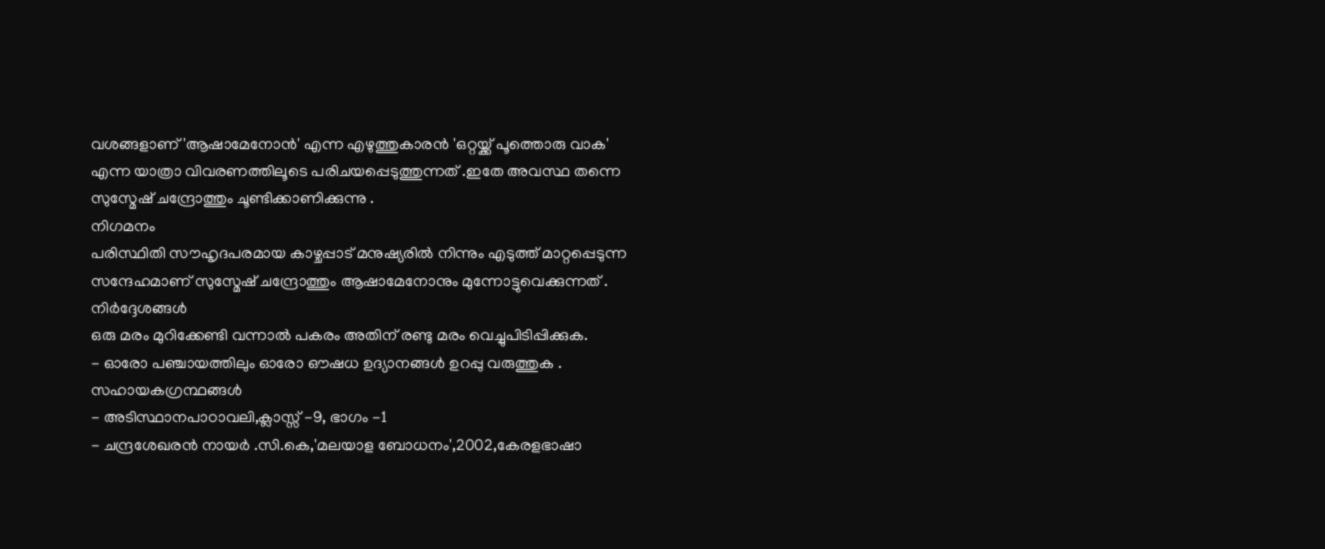വശങ്ങളാണ് 'ആഷാമേനോൻ' എന്ന എഴുത്തുകാരൻ 'ഒറ്റയ്ക്ക് പൂത്തൊരു വാക' എന്ന യാത്രാ വിവരണത്തിലൂടെ പരിചയപ്പെടുത്തുന്നത് .ഇതേ അവസ്ഥ തന്നെ സുസ്മേഷ് ചന്ദ്രോത്തും ചൂണ്ടിക്കാണിക്കുന്നു .
നിഗമനം
പരിസ്ഥിതി സൗഹൃദപരമായ കാഴ്ചപ്പാട് മനുഷ്യരിൽ നിന്നും എടുത്ത് മാറ്റപ്പെടുന്ന സന്ദേഹമാണ് സുസ്മേഷ് ചന്ദ്രോത്തും ആഷാമേനോനും മുന്നോട്ടുവെക്കുന്നത് .
നിർദ്ദേശങ്ങൾ
ഒരു മരം മുറിക്കേണ്ടി വന്നാൽ പകരം അതിന് രണ്ടു മരം വെച്ചുപിടിപ്പിക്കുക.
- ഓരോ പഞ്ചായത്തിലും ഓരോ ഔഷധ ഉദ്യാനങ്ങൾ ഉറപ്പു വരുത്തുക .
സഹായകഗ്രന്ഥങ്ങൾ
- അടിസ്ഥാനപാഠാവലി,ക്ലാസ്സ് -9, ഭാഗം -1
- ചന്ദ്രശേഖരൻ നായർ .സി.കെ,'മലയാള ബോധനം',2002,കേരളഭാഷാ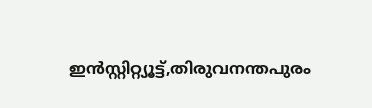ഇൻസ്റ്റിറ്റ്യൂട്ട്,തിരുവനന്തപുരം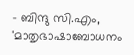- ബിന്ദു സി.എം, 'മാതൃഭാഷാബോധനം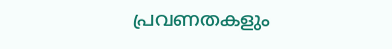പ്രവണതകളും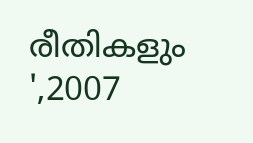രീതികളും ',2007